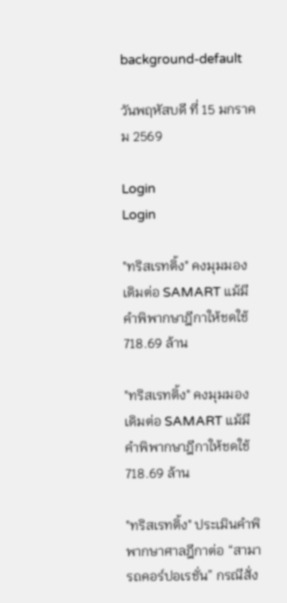background-default

วันพฤหัสบดี ที่ 15 มกราคม 2569

Login
Login

"ทริสเรทติ้ง" คงมุมมองเดิมต่อ SAMART แม้มีคำพิพากษาฎีกาให้ชดใช้ 718.69 ล้าน

"ทริสเรทติ้ง" คงมุมมองเดิมต่อ SAMART แม้มีคำพิพากษาฎีกาให้ชดใช้ 718.69 ล้าน

"ทริสเรทติ้ง" ประเมินคำพิพากษาศาลฎีกาต่อ “สามารถคอร์ปอเรชั่น” กรณีสั่ง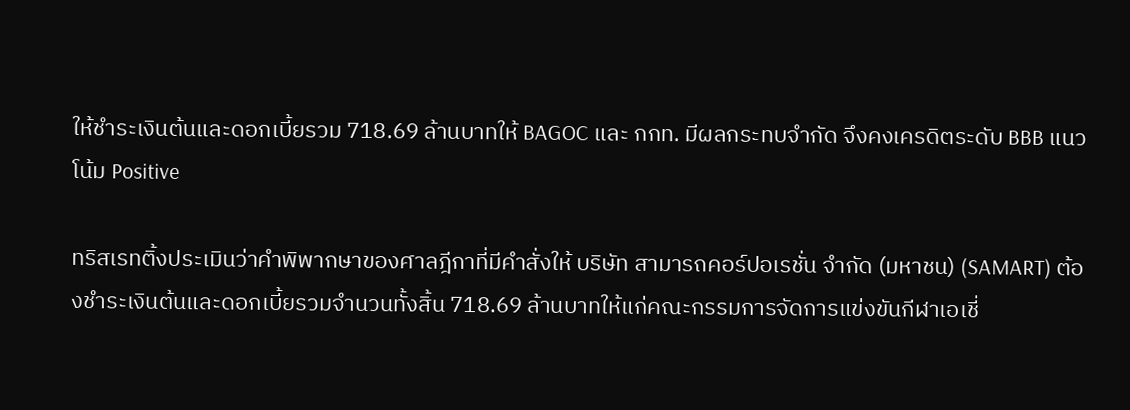ให้ชำระเงินต้นและดอกเบี้ยรวม 718.69 ล้านบาทให้ BAGOC และ กกท. มีผลกระทบจำกัด จึงคงเครดิตระดับ BBB แนวโน้ม Positive

ทริสเรทติ้งประเมินว่าคำพิพากษาของศาลฎีกาที่มีคำสั่งให้ บริษัท สามารถคอร์ปอเรชั่น จำกัด (มหาชน) (SAMART) ต้องชำระเงินต้นและดอกเบี้ยรวมจำนวนทั้งสิ้น 718.69 ล้านบาทให้แก่คณะกรรมการจัดการแข่งขันกีฬาเอเชี่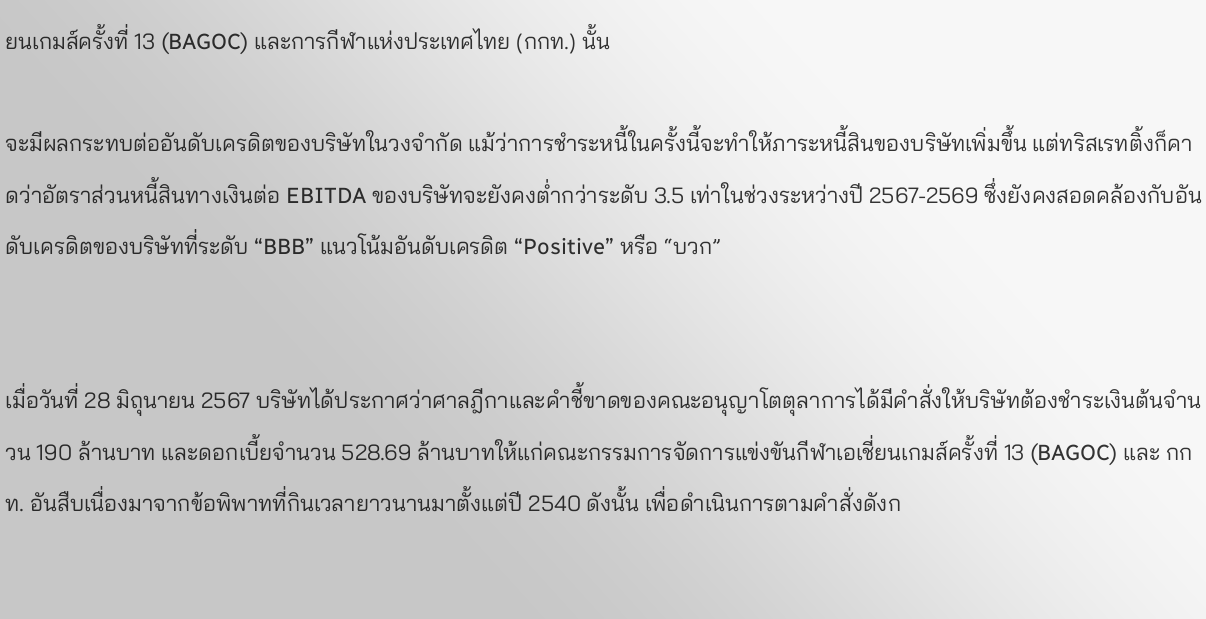ยนเกมส์ครั้งที่ 13 (BAGOC) และการกีฬาแห่งประเทศไทย (กกท.) นั้น

จะมีผลกระทบต่ออันดับเครดิตของบริษัทในวงจำกัด แม้ว่าการชำระหนี้ในครั้งนี้จะทำให้ภาระหนี้สินของบริษัทเพิ่มขึ้น แต่ทริสเรทติ้งก็คาดว่าอัตราส่วนหนี้สินทางเงินต่อ EBITDA ของบริษัทจะยังคงต่ำกว่าระดับ 3.5 เท่าในช่วงระหว่างปี 2567-2569 ซึ่งยังคงสอดคล้องกับอันดับเครดิตของบริษัทที่ระดับ “BBB” แนวโน้มอันดับเครดิต “Positive” หรือ “บวก”


เมื่อวันที่ 28 มิถุนายน 2567 บริษัทได้ประกาศว่าศาลฎีกาและคำชี้ขาดของคณะอนุญาโตตุลาการได้มีคำสั่งให้บริษัทต้องชำระเงินต้นจำนวน 190 ล้านบาท และดอกเบี้ยจำนวน 528.69 ล้านบาทให้แก่คณะกรรมการจัดการแข่งขันกีฬาเอเชี่ยนเกมส์ครั้งที่ 13 (BAGOC) และ กกท. อันสืบเนื่องมาจากข้อพิพาทที่กินเวลายาวนานมาตั้งแต่ปี 2540 ดังนั้น เพื่อดำเนินการตามคำสั่งดังก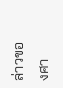ล่าวของศา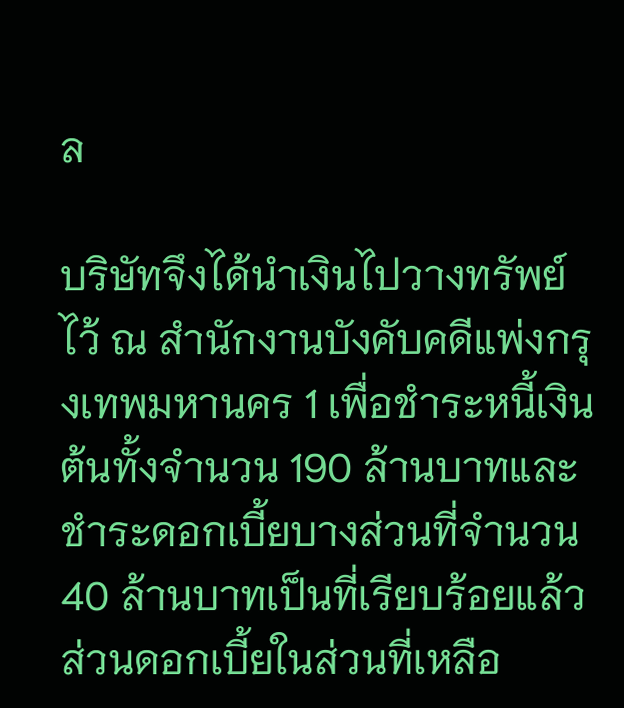ล

บริษัทจึงได้นำเงินไปวางทรัพย์ไว้ ณ สำนักงานบังคับคดีแพ่งกรุงเทพมหานคร 1 เพื่อชำระหนี้เงินต้นทั้งจำนวน 190 ล้านบาทและชำระดอกเบี้ยบางส่วนที่จำนวน 40 ล้านบาทเป็นที่เรียบร้อยแล้ว ส่วนดอกเบี้ยในส่วนที่เหลือ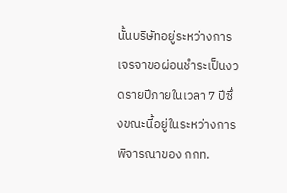นั้นบริษัทอยู่ระหว่างการเจรจาขอผ่อนชำระเป็นงวดรายปีภายในเวลา 7 ปีซึ่งขณะนี้อยู่ในระหว่างการพิจารณาของ กกท.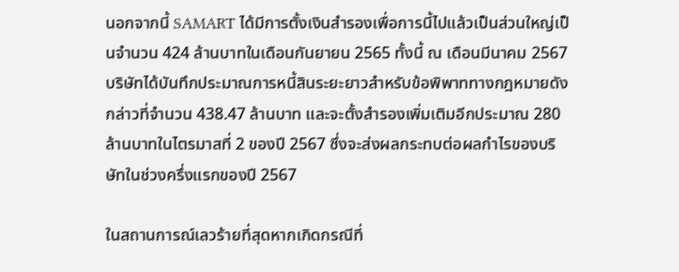นอกจากนี้ SAMART ได้มีการตั้งเงินสำรองเพื่อการนี้ไปแล้วเป็นส่วนใหญ่เป็นจำนวน 424 ล้านบาทในเดือนกันยายน 2565 ทั้งนี้ ณ เดือนมีนาคม 2567 บริษัทได้บันทึกประมาณการหนี้สินระยะยาวสำหรับข้อพิพาททางกฎหมายดังกล่าวที่จำนวน 438.47 ล้านบาท และจะตั้งสำรองเพิ่มเติมอีกประมาณ 280 ล้านบาทในไตรมาสที่ 2 ของปี 2567 ซึ่งจะส่งผลกระทบต่อผลกำไรของบริษัทในช่วงครึ่งแรกของปี 2567

ในสถานการณ์เลวร้ายที่สุดหากเกิดกรณีที่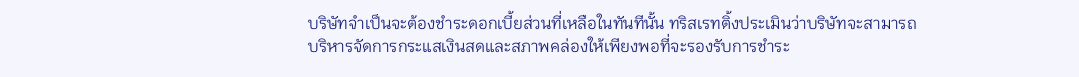บริษัทจำเป็นจะต้องชำระดอกเบี้ยส่วนที่เหลือในทันทีนั้น ทริสเรทติ้งประเมินว่าบริษัทจะสามารถบริหารจัดการกระแสเงินสดและสภาพคล่องให้เพียงพอที่จะรองรับการชำระ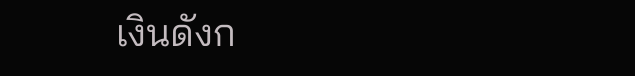เงินดังก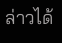ล่าวได้